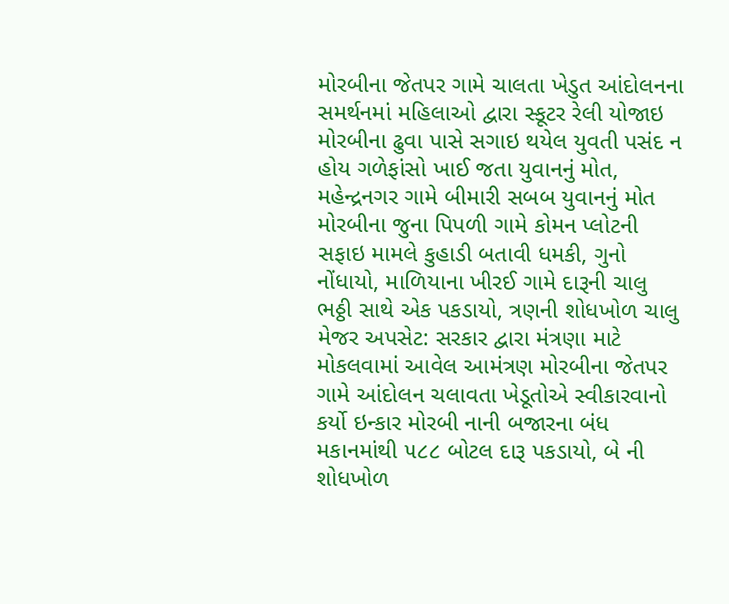મોરબીના જેતપર ગામે ચાલતા ખેડુત આંદોલનના સમર્થનમાં મહિલાઓ દ્વારા સ્કૂટર રેલી યોજાઇ મોરબીના ઢુવા પાસે સગાઇ થયેલ યુવતી પસંદ ન હોય ગળેફાંસો ખાઈ જતા યુવાનનું મોત, મહેન્દ્રનગર ગામે બીમારી સબબ યુવાનનું મોત મોરબીના જુના પિપળી ગામે કોમન પ્લોટની સફાઇ મામલે કુહાડી બતાવી ધમકી, ગુનો નોંધાયો, માળિયાના ખીરઈ ગામે દારૂની ચાલુ ભઠ્ઠી સાથે એક પકડાયો, ત્રણની શોધખોળ ચાલુ મેજર અપસેટ: સરકાર દ્વારા મંત્રણા માટે મોકલવામાં આવેલ આમંત્રણ મોરબીના જેતપર ગામે આંદોલન ચલાવતા ખેડૂતોએ સ્વીકારવાનો કર્યો ઇન્કાર મોરબી નાની બજારના બંધ મકાનમાંથી ૫૮૮ બોટલ દારૂ પકડાયો, બે ની શોધખોળ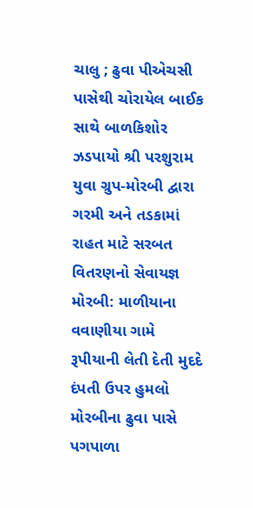ચાલુ ; ઢુવા પીએચસી પાસેથી ચોરાયેલ બાઈક સાથે બાળકિશોર ઝડપાયો શ્રી પરશુરામ યુવા ગ્રુપ-મોરબી દ્વારા ગરમી અને તડકામાં રાહત માટે સરબત વિતરણનો સેવાયજ્ઞ મોરબી: માળીયાના વવાણીયા ગામે રૂપીયાની લેતી દેતી મુદદે દંપતી ઉપર હુમલો મોરબીના ઢુવા પાસે પગપાળા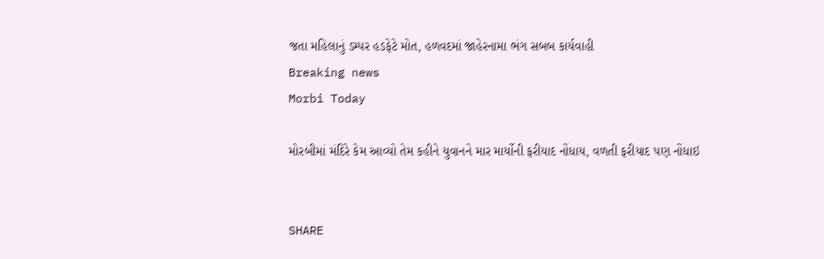જતા મહિલાનું ડમ્પર હડફેટે મોત, હળવદમાં જાહેરનામા ભંગ સબબ કાર્યવાહી
Breaking news
Morbi Today

મોરબીમાં મંદિરે કેમ આવ્યો તેમ કહીને યુવાનને માર માર્યોની ફરીયાદ નોંધાય, વળતી ફરીયાદ પણ નોંધાઇ


SHARE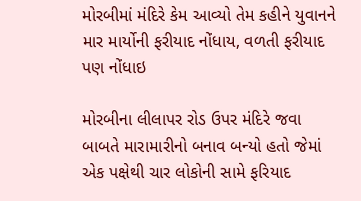મોરબીમાં મંદિરે કેમ આવ્યો તેમ કહીને યુવાનને માર માર્યોની ફરીયાદ નોંધાય, વળતી ફરીયાદ પણ નોંધાઇ

મોરબીના લીલાપર રોડ ઉપર મંદિરે જવા બાબતે મારામારીનો બનાવ બન્યો હતો જેમાં એક પક્ષેથી ચાર લોકોની સામે ફરિયાદ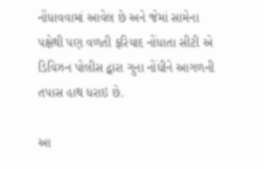નોંધાવવામાં આવેલ છે અને જેમાં સામેના પક્ષેથી પણ વળતી ફરિયાદ નોંધાતા સીટી એ ડિવિઝન પોલીસ દ્વારા ગુના નોંધીને આગળની તપાસ હાથ ધરાઇ છે.

આ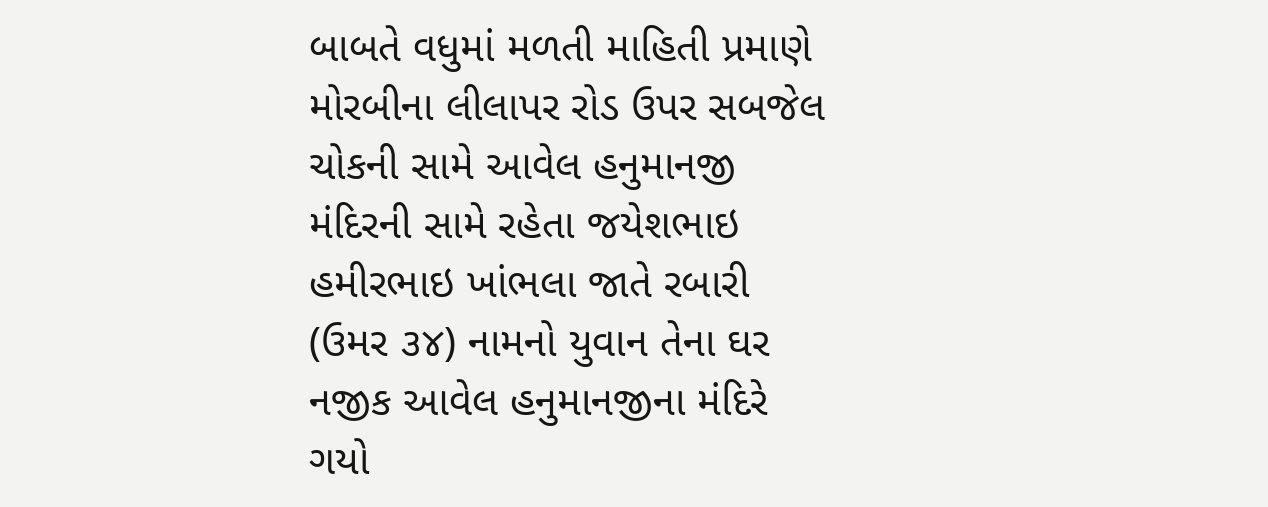બાબતે વધુમાં મળતી માહિતી પ્રમાણે મોરબીના લીલાપર રોડ ઉપર સબજેલ ચોકની સામે આવેલ હનુમાનજી મંદિરની સામે રહેતા જયેશભાઇ હમીરભાઇ ખાંભલા જાતે રબારી (ઉમર ૩૪) નામનો યુવાન તેના ઘર નજીક આવેલ હનુમાનજીના મંદિરે ગયો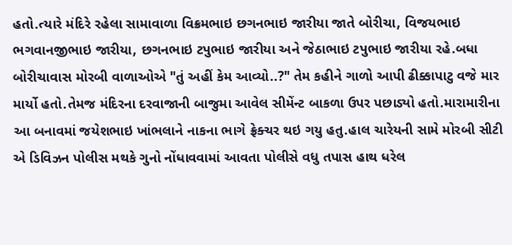હતો.ત્યારે મંદિરે રહેલા સામાવાળા વિક્રમભાઇ છગનભાઇ જારીયા જાતે બોરીચા, વિજયભાઇ ભગવાનજીભાઇ જારીયા, છગનભાઇ ટપુભાઇ જારીયા અને જેઠાભાઇ ટપુભાઇ જારીયા રહે.બધા બોરીચાવાસ મોરબી વાળાઓએ "તું અહીં કેમ આવ્યો..?" તેમ કહીને ગાળો આપી ઢીક્કાપાટુ વજે માર માર્યો હતો.તેમજ મંદિરના દરવાજાની બાજુમા આવેલ સીમેંન્ટ બાકળા ઉપર પછાડ્યો હતો.મારામારીના આ બનાવમાં જયેશભાઇ ખાંભલાને નાકના ભાગે ફ્રેક્ચર થઇ ગયુ હતુ.હાલ ચારેયની સામે મોરબી સીટી એ ડિવિઝન પોલીસ મથકે ગુનો નોંધાવવામાં આવતા પોલીસે વધુ તપાસ હાથ ધરેલ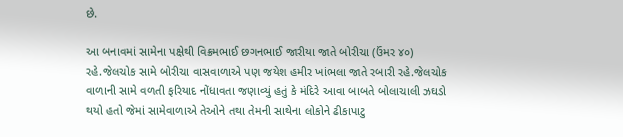છે.

આ બનાવમાં સામેના પક્ષેથી વિક્રમભાઈ છગનભાઈ જારીયા જાતે બોરીચા (ઉંમર ૪૦) રહે.જેલચોક સામે બોરીચા વાસવાળાએ પણ જયેશ હમીર ખાંભલા જાતે રબારી રહે.જેલચોક વાળાની સામે વળતી ફરિયાદ નોંધાવતા જણાવ્યું હતું કે મંદિરે આવા બાબતે બોલાચાલી ઝઘડો થયો હતો જેમાં સામેવાળાએ તેઓને તથા તેમની સાથેના લોકોને ઢીકાપાટુ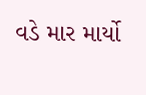વડે માર માર્યો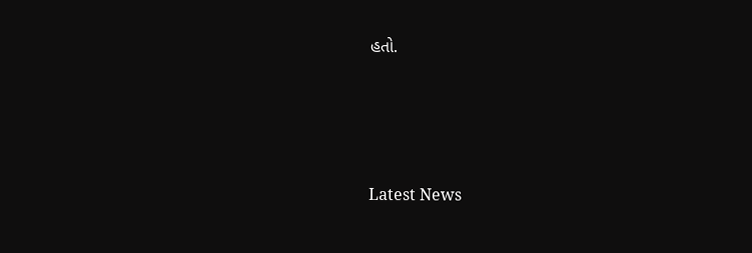હતો.






Latest News